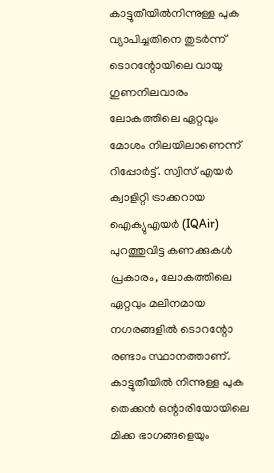കാട്ടുതീയിൽനിന്നുള്ള പുക വ്യാപിച്ചതിനെ തുടർന്ന് ടൊറന്റോയിലെ വായു ഗുണനിലവാരം ലോകത്തിലെ ഏറ്റവും മോശം നിലയിലാണെന്ന് റിപ്പോർട്ട്. സ്വിസ് എയർ ക്വാളിറ്റി ട്രാക്കറായ ഐക്യുഎയർ (IQAir) പുറത്തുവിട്ട കണക്കുകൾ പ്രകാരം, ലോകത്തിലെ ഏറ്റവും മലിനമായ നഗരങ്ങളിൽ ടൊറന്റോ രണ്ടാം സ്ഥാനത്താണ്. കാട്ടുതീയിൽ നിന്നുള്ള പുക തെക്കൻ ഒന്റാരിയോയിലെ മിക്ക ഭാഗങ്ങളെയും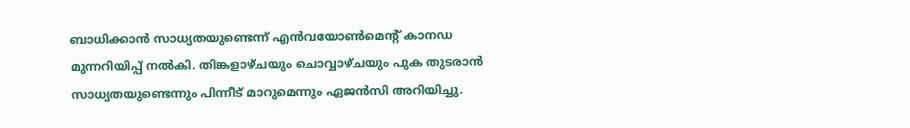ബാധിക്കാൻ സാധ്യതയുണ്ടെന്ന് എൻവയോൺമെന്റ് കാനഡ മുന്നറിയിപ്പ് നൽകി. തിങ്കളാഴ്ചയും ചൊവ്വാഴ്ചയും പുക തുടരാൻ സാധ്യതയുണ്ടെന്നും പിന്നീട് മാറുമെന്നും ഏജൻസി അറിയിച്ചു.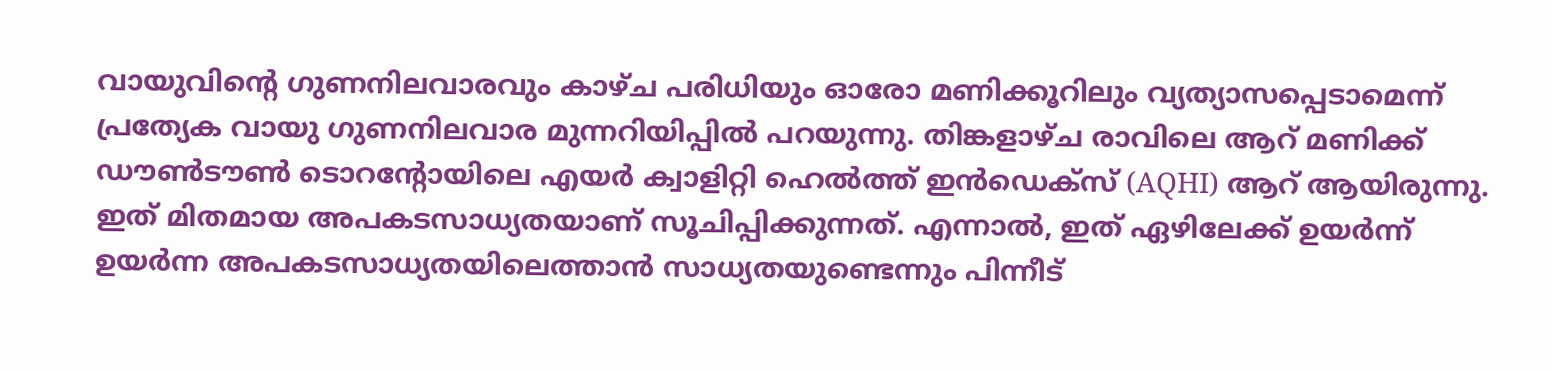വായുവിന്റെ ഗുണനിലവാരവും കാഴ്ച പരിധിയും ഓരോ മണിക്കൂറിലും വ്യത്യാസപ്പെടാമെന്ന് പ്രത്യേക വായു ഗുണനിലവാര മുന്നറിയിപ്പിൽ പറയുന്നു. തിങ്കളാഴ്ച രാവിലെ ആറ് മണിക്ക് ഡൗൺടൗൺ ടൊറന്റോയിലെ എയർ ക്വാളിറ്റി ഹെൽത്ത് ഇൻഡെക്സ് (AQHI) ആറ് ആയിരുന്നു. ഇത് മിതമായ അപകടസാധ്യതയാണ് സൂചിപ്പിക്കുന്നത്. എന്നാൽ, ഇത് ഏഴിലേക്ക് ഉയർന്ന് ഉയർന്ന അപകടസാധ്യതയിലെത്താൻ സാധ്യതയുണ്ടെന്നും പിന്നീട്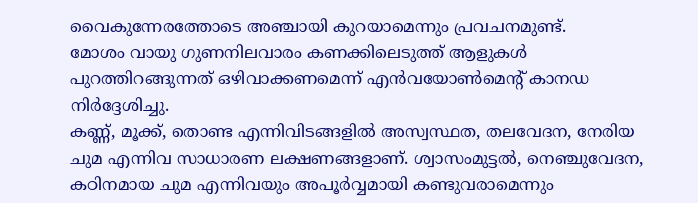വൈകുന്നേരത്തോടെ അഞ്ചായി കുറയാമെന്നും പ്രവചനമുണ്ട്.
മോശം വായു ഗുണനിലവാരം കണക്കിലെടുത്ത് ആളുകൾ പുറത്തിറങ്ങുന്നത് ഒഴിവാക്കണമെന്ന് എൻവയോൺമെന്റ് കാനഡ നിർദ്ദേശിച്ചു.
കണ്ണ്, മൂക്ക്, തൊണ്ട എന്നിവിടങ്ങളിൽ അസ്വസ്ഥത, തലവേദന, നേരിയ ചുമ എന്നിവ സാധാരണ ലക്ഷണങ്ങളാണ്. ശ്വാസംമുട്ടൽ, നെഞ്ചുവേദന, കഠിനമായ ചുമ എന്നിവയും അപൂർവ്വമായി കണ്ടുവരാമെന്നും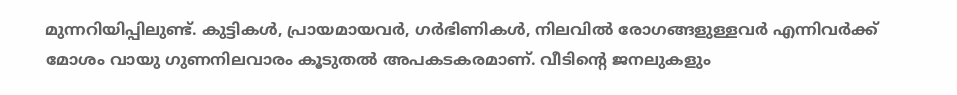മുന്നറിയിപ്പിലുണ്ട്. കുട്ടികൾ, പ്രായമായവർ, ഗർഭിണികൾ, നിലവിൽ രോഗങ്ങളുള്ളവർ എന്നിവർക്ക് മോശം വായു ഗുണനിലവാരം കൂടുതൽ അപകടകരമാണ്. വീടിന്റെ ജനലുകളും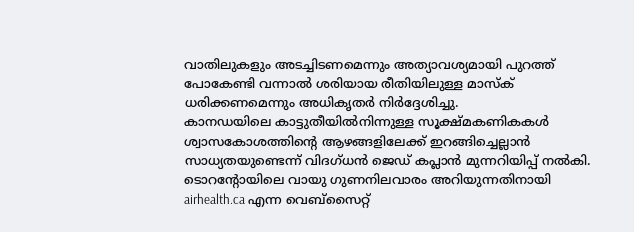വാതിലുകളും അടച്ചിടണമെന്നും അത്യാവശ്യമായി പുറത്ത് പോകേണ്ടി വന്നാൽ ശരിയായ രീതിയിലുള്ള മാസ്ക് ധരിക്കണമെന്നും അധികൃതർ നിർദ്ദേശിച്ചു.
കാനഡയിലെ കാട്ടുതീയിൽനിന്നുള്ള സൂക്ഷ്മകണികകൾ ശ്വാസകോശത്തിന്റെ ആഴങ്ങളിലേക്ക് ഇറങ്ങിച്ചെല്ലാൻ സാധ്യതയുണ്ടെന്ന് വിദഗ്ധൻ ജെഡ് കപ്ലാൻ മുന്നറിയിപ്പ് നൽകി. ടൊറന്റോയിലെ വായു ഗുണനിലവാരം അറിയുന്നതിനായി airhealth.ca എന്ന വെബ്സൈറ്റ്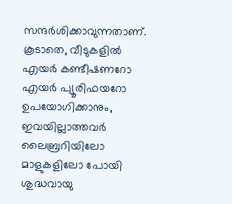സന്ദർശിക്കാവുന്നതാണ്. കൂടാതെ, വീടുകളിൽ എയർ കണ്ടീഷണറോ എയർ പ്യൂരിഫയറോ ഉപയോഗിക്കാനും, ഇവയില്ലാത്തവർ ലൈബ്രറിയിലോ മാളുകളിലോ പോയി ശുദ്ധവായു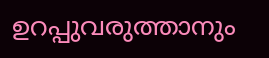ഉറപ്പുവരുത്താനും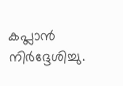കപ്ലാൻ നിർദ്ദേശിച്ചു.